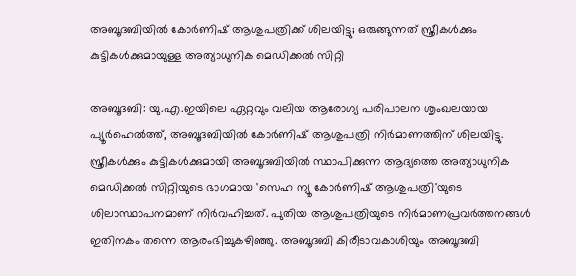അബൂദബിയില്‍ കോര്‍ണിഷ് ആശുപത്രിക്ക് ശിലയിട്ടു; ഒരുങ്ങുന്നത് സ്ത്രീകള്‍ക്കും കുട്ടികള്‍ക്കുമായുള്ള അത്യാധുനിക മെഡിക്കല്‍ സിറ്റി

അബൂദബി: യു.എ.ഇയിലെ ഏറ്റവും വലിയ ആരോഗ്യ പരിപാലന ശൃംഖലയായ പ്യൂര്‍ഹെല്‍ത്ത്, അബൂദബിയില്‍ കോര്‍ണിഷ് ആശുപത്രി നിര്‍മാണത്തിന് ശിലയിട്ടു. സ്ത്രീകള്‍ക്കും കുട്ടികള്‍ക്കുമായി അബൂദബിയില്‍ സ്ഥാപിക്കുന്ന ആദ്യത്തെ അത്യാധുനിക മെഡിക്കല്‍ സിറ്റിയുടെ ഭാഗമായ 'സെഹ ന്യൂ കോര്‍ണിഷ് ആശുപത്രി'യുടെ ശിലാസ്ഥാപനമാണ് നിര്‍വഹിച്ചത്. പുതിയ ആശുപത്രിയുടെ നിര്‍മാണപ്രവര്‍ത്തനങ്ങള്‍ ഇതിനകം തന്നെ ആരംഭിച്ചുകഴിഞ്ഞു. അബൂദബി കിരീടാവകാശിയും അബൂദബി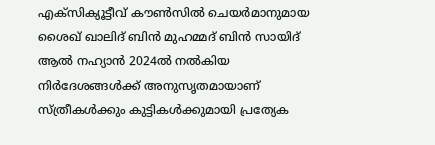എക്‌സിക്യൂട്ടീവ് കൗണ്‍സില്‍ ചെയര്‍മാനുമായ ശൈഖ് ഖാലിദ് ബിന്‍ മുഹമ്മദ് ബിന്‍ സായിദ് ആല്‍ നഹ്യാന്‍ 2024ല്‍ നല്‍കിയ നിര്‍ദേശങ്ങള്‍ക്ക് അനുസൃതമായാണ് സ്ത്രീകള്‍ക്കും കുട്ടികള്‍ക്കുമായി പ്രത്യേക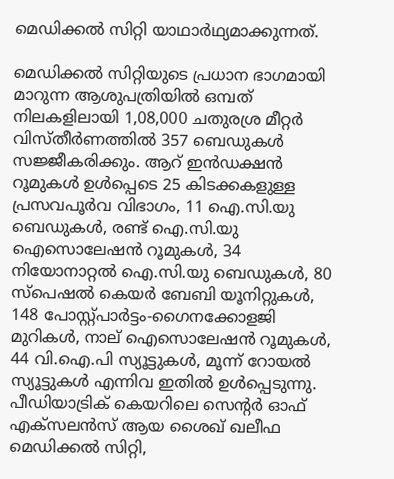മെഡിക്കല്‍ സിറ്റി യാഥാർഥ്യമാക്കുന്നത്.

മെഡിക്കല്‍ സിറ്റിയുടെ പ്രധാന ഭാഗമായി മാറുന്ന ആശുപത്രിയില്‍ ഒമ്പത് നിലകളിലായി 1,08,000 ചതുരശ്ര മീറ്റര്‍ വിസ്തീര്‍ണത്തില്‍ 357 ബെഡുകള്‍ സജ്ജീകരിക്കും. ആറ് ഇന്‍ഡക്ഷന്‍ റൂമുകള്‍ ഉള്‍പ്പെടെ 25 കിടക്കകളുള്ള പ്രസവപൂര്‍വ വിഭാഗം, 11 ഐ.സി.യു ബെഡുകള്‍, രണ്ട് ഐ.സി.യു ഐസൊലേഷന്‍ റൂമുകള്‍, 34 നിയോനാറ്റല്‍ ഐ.സി.യു ബെഡുകള്‍, 80 സ്‌പെഷല്‍ കെയര്‍ ബേബി യൂനിറ്റുകള്‍, 148 പോസ്റ്റ്പാര്‍ട്ടം-ഗൈനക്കോളജി മുറികള്‍, നാല് ഐസൊലേഷന്‍ റൂമുകള്‍, 44 വി.ഐ.പി സ്യൂട്ടുകള്‍, മൂന്ന് റോയല്‍ സ്യൂട്ടുകള്‍ എന്നിവ ഇതില്‍ ഉള്‍പ്പെടുന്നു. പീഡിയാട്രിക് കെയറിലെ സെന്‍റര്‍ ഓഫ് എക്‌സലന്‍സ് ആയ ശൈഖ് ഖലീഫ മെഡിക്കല്‍ സിറ്റി,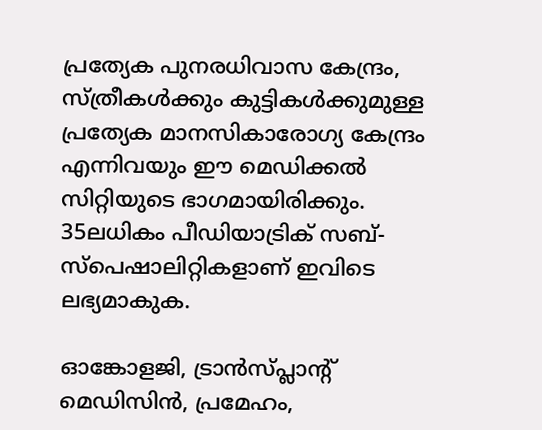പ്രത്യേക പുനരധിവാസ കേന്ദ്രം, സ്ത്രീകള്‍ക്കും കുട്ടികള്‍ക്കുമുള്ള പ്രത്യേക മാനസികാരോഗ്യ കേന്ദ്രം എന്നിവയും ഈ മെഡിക്കല്‍ സിറ്റിയുടെ ഭാഗമായിരിക്കും. 35ലധികം പീഡിയാട്രിക് സബ്-സ്‌പെഷാലിറ്റികളാണ് ഇവിടെ ലഭ്യമാകുക.

ഓങ്കോളജി, ട്രാന്‍സ്പ്ലാന്‍റ് മെഡിസിന്‍, പ്രമേഹം,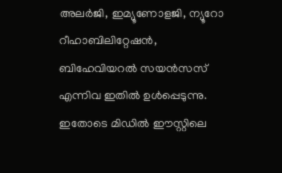അലര്‍ജി, ഇമ്യൂണോളജി, ന്യൂറോ റീഹാബിലിറ്റേഷന്‍, ബിഹേവിയറല്‍ സയന്‍സസ് എന്നിവ ഇതില്‍ ഉള്‍പ്പെടുന്നു. ഇതോടെ മിഡില്‍ ഈസ്റ്റിലെ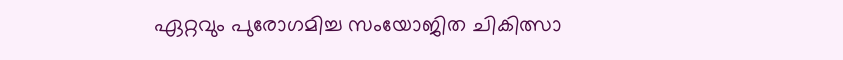ഏറ്റവും പുരോഗമിച്ച സംയോജിത ചികിത്സാ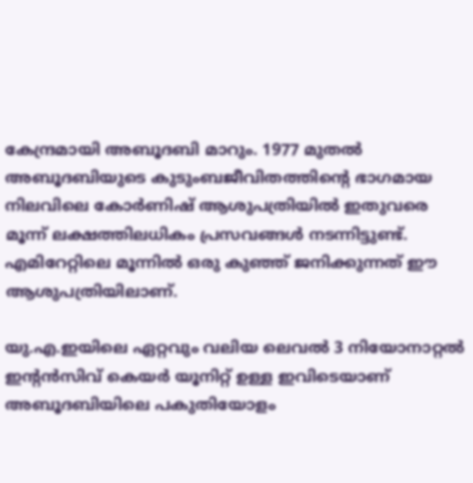കേന്ദ്രമായി അബൂദബി മാറും. 1977 മുതല്‍ അബൂദബിയുടെ കുടുംബജീവിതത്തിന്‍റെ ഭാഗമായ നിലവിലെ കോര്‍ണിഷ് ആശുപത്രിയില്‍ ഇതുവരെ മൂന്ന് ലക്ഷത്തിലധികം പ്രസവങ്ങള്‍ നടന്നിട്ടുണ്ട്. എമിറേറ്റിലെ മൂന്നില്‍ ഒരു കുഞ്ഞ് ജനിക്കുന്നത് ഈ ആശുപത്രിയിലാണ്.

യു.എ.ഇയിലെ ഏറ്റവും വലിയ ലെവല്‍ 3 നിയോനാറ്റല്‍ ഇന്‍റന്‍സിവ് കെയര്‍ യൂനിറ്റ് ഉള്ള ഇവിടെയാണ് അബൂദബിയിലെ പകുതിയോളം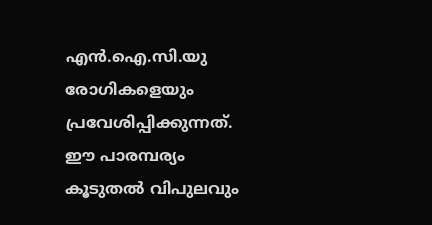എന്‍.ഐ.സി.യു രോഗികളെയും പ്രവേശിപ്പിക്കുന്നത്. ഈ പാരമ്പര്യം കൂടുതല്‍ വിപുലവും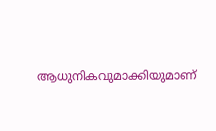ആധുനികവുമാക്കിയുമാണ്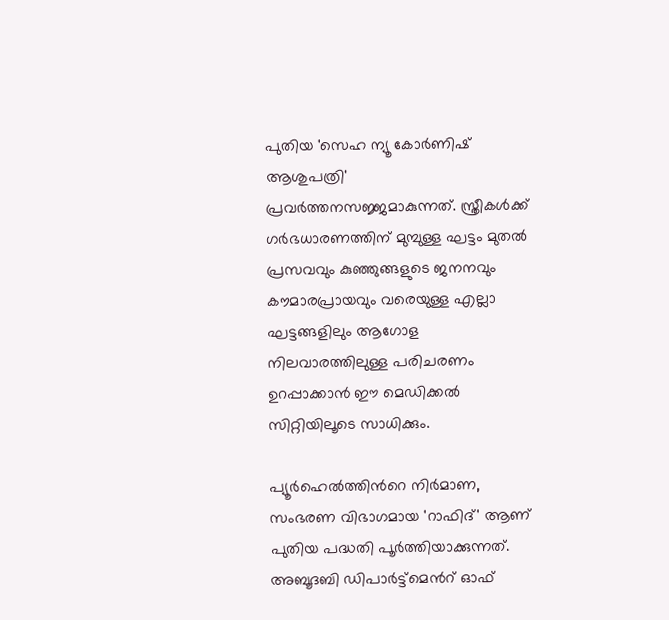പുതിയ 'സെഹ ന്യൂ കോര്‍ണിഷ് ആശുപത്രി' പ്രവര്‍ത്തനസജ്ജമാകുന്നത്. സ്ത്രീകള്‍ക്ക് ഗര്‍ഭധാരണത്തിന് മുമ്പുള്ള ഘട്ടം മുതല്‍ പ്രസവവും കുഞ്ഞുങ്ങളുടെ ജനനവും കൗമാരപ്രായവും വരെയുള്ള എല്ലാ ഘട്ടങ്ങളിലും ആഗോള നിലവാരത്തിലുള്ള പരിചരണം ഉറപ്പാക്കാന്‍ ഈ മെഡിക്കല്‍ സിറ്റിയിലൂടെ സാധിക്കും.

പ്യൂര്‍ഹെല്‍ത്തിന്‍റെ നിര്‍മാണ, സംഭരണ വിഭാഗമായ 'റാഫിദ്' ആണ് പുതിയ പദ്ധതി പൂര്‍ത്തിയാക്കുന്നത്. അബൂദബി ഡിപാര്‍ട്ട്മെന്‍റ് ഓഫ്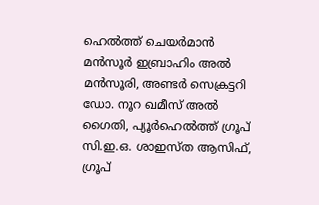ഹെല്‍ത്ത് ചെയര്‍മാന്‍ മന്‍സൂര്‍ ഇബ്രാഹിം അല്‍ മന്‍സൂരി, അണ്ടര്‍ സെക്രട്ടറി ഡോ. നൂറ ഖമീസ് അല്‍ ഗൈതി, പ്യൂര്‍ഹെല്‍ത്ത് ഗ്രൂപ് സി.ഇ.ഒ. ശാഇസ്ത ആസിഫ്, ഗ്രൂപ്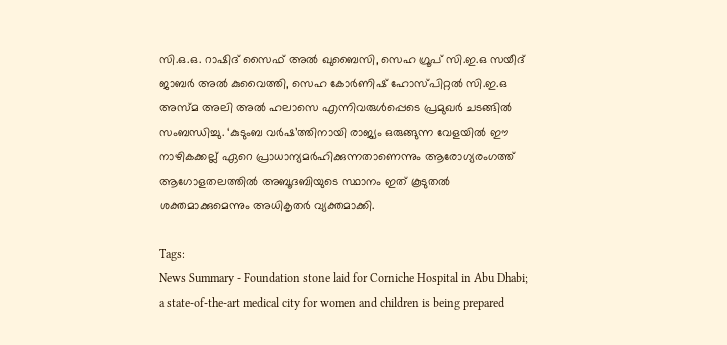സി.ഒ.ഒ. റാഷിദ് സൈഫ് അല്‍ ഖുബൈസി, സെഹ ഗ്രൂപ് സി.ഇ.ഒ സയീദ് ജാബര്‍ അല്‍ കുവൈത്തി, സെഹ കോര്‍ണിഷ് ഹോസ്പിറ്റല്‍ സി.ഇ.ഒ അസ്മ അലി അല്‍ ഹലാസെ എന്നിവരുള്‍പ്പെടെ പ്രമുഖര്‍ ചടങ്ങില്‍ സംബന്ധിച്ചു. ‘കുടുംബ വര്‍ഷ’ത്തിനായി രാജ്യം ഒരുങ്ങുന്ന വേളയില്‍ ഈ നാഴികക്കല്ല് ഏറെ പ്രാധാന്യമര്‍ഹിക്കുന്നതാണെന്നും ആരോഗ്യരംഗത്ത് ആഗോളതലത്തില്‍ അബൂദബിയുടെ സ്ഥാനം ഇത് കൂടുതല്‍ ശക്തമാക്കുമെന്നും അധികൃതര്‍ വ്യക്തമാക്കി.

Tags:
News Summary - Foundation stone laid for Corniche Hospital in Abu Dhabi; a state-of-the-art medical city for women and children is being prepared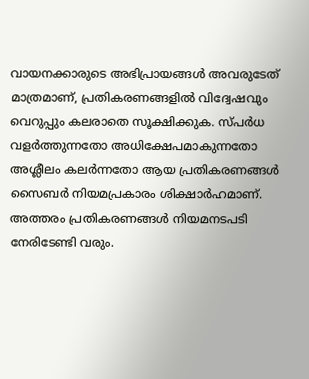വായനക്കാരുടെ അഭിപ്രായങ്ങള്‍ അവരുടേത് മാത്രമാണ്, പ്രതികരണങ്ങളിൽ വിദ്വേഷവും വെറുപ്പും കലരാതെ സൂക്ഷിക്കുക. സ്പർധ വളർത്തുന്നതോ അധിക്ഷേപമാകുന്നതോ അശ്ലീലം കലർന്നതോ ആയ പ്രതികരണങ്ങൾ സൈബർ നിയമപ്രകാരം ശിക്ഷാർഹമാണ്. അത്തരം പ്രതികരണങ്ങൾ നിയമനടപടി നേരിടേണ്ടി വരും.